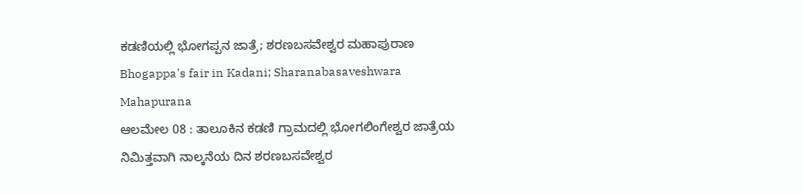ಕಡಣಿಯಲ್ಲಿ ಭೋಗಪ್ಪನ ಜಾತ್ರೆ; ಶರಣಬಸವೇಶ್ವರ ಮಹಾಪುರಾಣ
Bhogappa's fair in Kadani; Sharanabasaveshwara Mahapurana
ಆಲಮೇಲ 08 : ತಾಲೂಕಿನ ಕಡಣಿ ಗ್ರಾಮದಲ್ಲಿ ಭೋಗಲಿಂಗೇಶ್ವರ ಜಾತ್ರೆಯ ನಿಮಿತ್ತವಾಗಿ ನಾಲ್ಕನೆಯ ದಿನ ಶರಣಬಸವೇಶ್ವರ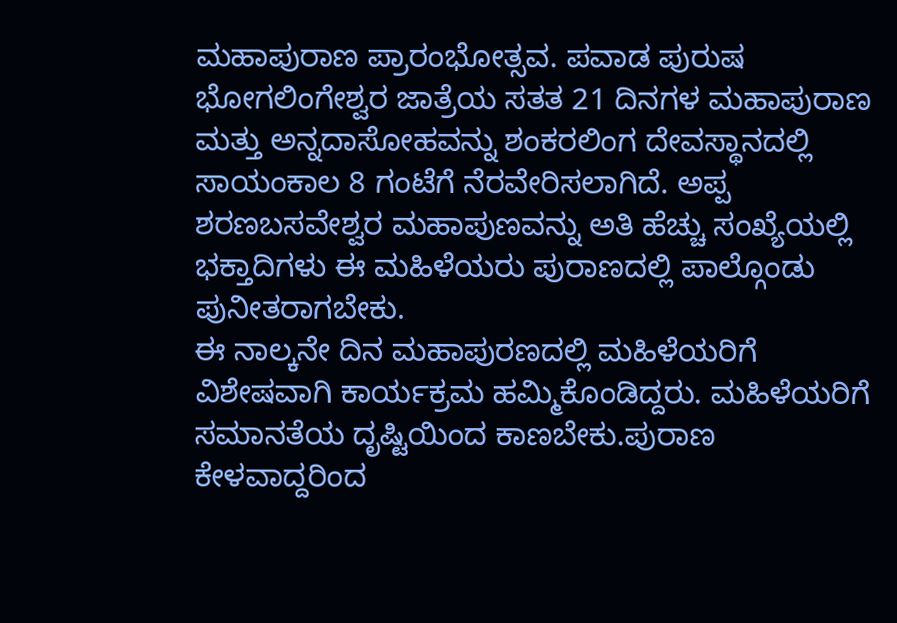ಮಹಾಪುರಾಣ ಪ್ರಾರಂಭೋತ್ಸವ. ಪವಾಡ ಪುರುಷ ಭೋಗಲಿಂಗೇಶ್ವರ ಜಾತ್ರೆಯ ಸತತ 21 ದಿನಗಳ ಮಹಾಪುರಾಣ ಮತ್ತು ಅನ್ನದಾಸೋಹವನ್ನು ಶಂಕರಲಿಂಗ ದೇವಸ್ಥಾನದಲ್ಲಿ ಸಾಯಂಕಾಲ 8 ಗಂಟೆಗೆ ನೆರವೇರಿಸಲಾಗಿದೆ. ಅಪ್ಪ ಶರಣಬಸವೇಶ್ವರ ಮಹಾಪುಣವನ್ನು ಅತಿ ಹೆಚ್ಚು ಸಂಖ್ಯೆಯಲ್ಲಿ ಭಕ್ತಾದಿಗಳು ಈ ಮಹಿಳೆಯರು ಪುರಾಣದಲ್ಲಿ ಪಾಲ್ಗೊಂಡು ಪುನೀತರಾಗಬೇಕು.
ಈ ನಾಲ್ಕನೇ ದಿನ ಮಹಾಪುರಣದಲ್ಲಿ ಮಹಿಳೆಯರಿಗೆ ವಿಶೇಷವಾಗಿ ಕಾರ್ಯಕ್ರಮ ಹಮ್ಮಿಕೊಂಡಿದ್ದರು. ಮಹಿಳೆಯರಿಗೆ ಸಮಾನತೆಯ ದೃಷ್ಟಿಯಿಂದ ಕಾಣಬೇಕು.ಪುರಾಣ ಕೇಳವಾದ್ದರಿಂದ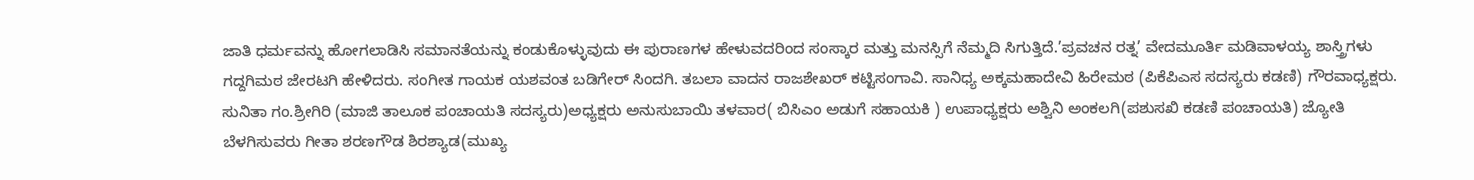ಜಾತಿ ಧರ್ಮವನ್ನು ಹೋಗಲಾಡಿಸಿ ಸಮಾನತೆಯನ್ನು ಕಂಡುಕೊಳ್ಳುವುದು ಈ ಪುರಾಣಗಳ ಹೇಳುವದರಿಂದ ಸಂಸ್ಕಾರ ಮತ್ತು ಮನಸ್ಸಿಗೆ ನೆಮ್ಮದಿ ಸಿಗುತ್ತಿದೆ.’ಪ್ರವಚನ ರತ್ನ’ ವೇದಮೂರ್ತಿ ಮಡಿವಾಳಯ್ಯ ಶಾಸ್ತ್ರಿಗಳು ಗದ್ದಗಿಮಠ ಜೇರಟಗಿ ಹೇಳಿದರು. ಸಂಗೀತ ಗಾಯಕ ಯಶವಂತ ಬಡಿಗೇರ್ ಸಿಂದಗಿ. ತಬಲಾ ವಾದನ ರಾಜಶೇಖರ್ ಕಟ್ಟಿಸಂಗಾವಿ. ಸಾನಿಧ್ಯ ಅಕ್ಕಮಹಾದೇವಿ ಹಿರೇಮಠ (ಪಿಕೆಪಿಎಸ ಸದಸ್ಯರು ಕಡಣಿ) ಗೌರವಾಧ್ಯಕ್ಷರು.
ಸುನಿತಾ ಗಂ.ಶ್ರೀಗಿರಿ (ಮಾಜಿ ತಾಲೂಕ ಪಂಚಾಯತಿ ಸದಸ್ಯರು)ಅಧ್ಯಕ್ಷರು ಅನುಸುಬಾಯಿ ತಳವಾರ( ಬಿಸಿಎಂ ಅಡುಗೆ ಸಹಾಯಕಿ ) ಉಪಾಧ್ಯಕ್ಷರು ಅಶ್ವಿನಿ ಅಂಕಲಗಿ(ಪಶುಸಖಿ ಕಡಣಿ ಪಂಚಾಯತಿ) ಜ್ಯೋತಿ ಬೆಳಗಿಸುವರು ಗೀತಾ ಶರಣಗೌಡ ಶಿರಶ್ಯಾಡ(ಮುಖ್ಯ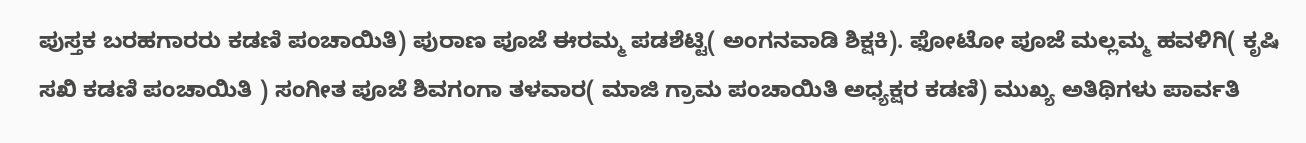ಪುಸ್ತಕ ಬರಹಗಾರರು ಕಡಣಿ ಪಂಚಾಯಿತಿ) ಪುರಾಣ ಪೂಜೆ ಈರಮ್ಮ ಪಡಶೆಟ್ಟಿ( ಅಂಗನವಾಡಿ ಶಿಕ್ಷಕಿ). ಫೋಟೋ ಪೂಜೆ ಮಲ್ಲಮ್ಮ ಹವಳಿಗಿ( ಕೃಷಿ ಸಖಿ ಕಡಣಿ ಪಂಚಾಯಿತಿ ) ಸಂಗೀತ ಪೂಜೆ ಶಿವಗಂಗಾ ತಳವಾರ( ಮಾಜಿ ಗ್ರಾಮ ಪಂಚಾಯಿತಿ ಅಧ್ಯಕ್ಷರ ಕಡಣಿ) ಮುಖ್ಯ ಅತಿಥಿಗಳು ಪಾರ್ವತಿ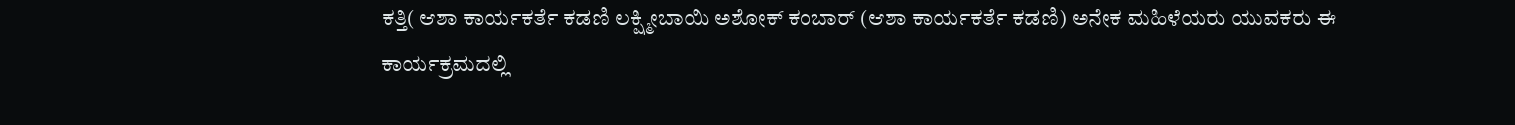ಕತ್ತಿ( ಆಶಾ ಕಾರ್ಯಕರ್ತೆ ಕಡಣಿ ಲಕ್ಷ್ಮೀಬಾಯಿ ಅಶೋಕ್ ಕಂಬಾರ್ (ಆಶಾ ಕಾರ್ಯಕರ್ತೆ ಕಡಣಿ) ಅನೇಕ ಮಹಿಳೆಯರು ಯುವಕರು ಈ ಕಾರ್ಯಕ್ರಮದಲ್ಲಿ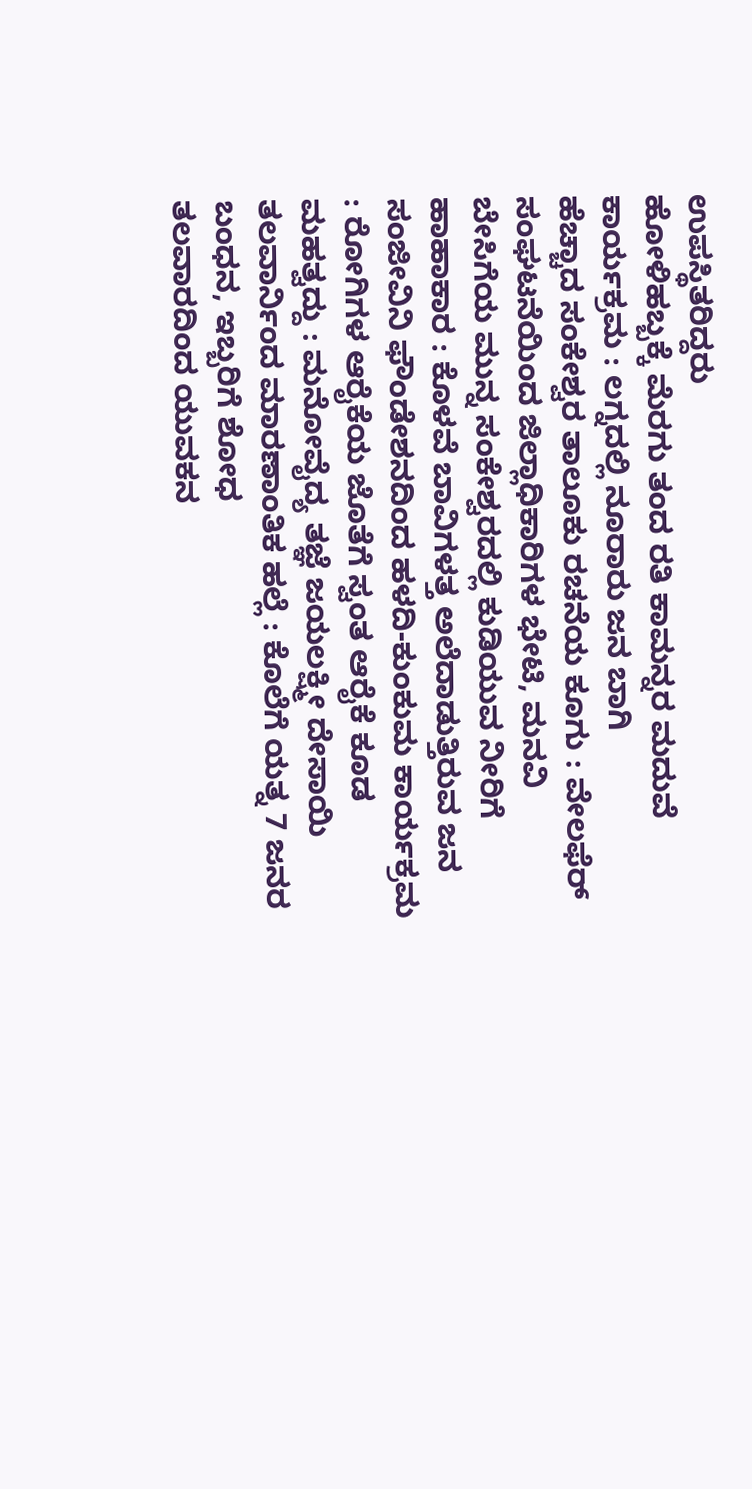ಉಪಸ್ಥಿತರಿದ್ದರು
ಹೋಳಿಹಬ್ಬಕ್ಕೆ ಮೆರಗು ತಂದ ರತಿ ಕಾಮನ್ನರ ಮದುವೆ ಕಾರ್ಯಕ್ರಮ : ಲಗ್ನದಲ್ಲಿ ನೂರಾರು ಜನ ಬಾಗಿ
ಹೆಚ್ಚಾದ ಸಂಕೇಶ್ವರ ತಾಲೂಕು ರಚನೆಯ ಕೂಗು : ವೇಲಫೆರ್ ಸಂಘಟನೆಯಿಂದ ಜಿಲ್ಲಾಧಿಕಾರಿಗಳ ಭೇಟಿ, ಮನವಿ
ಬೇಸಿಗೆಯ ಮುನ್ನ ಸಂಕೇಶ್ವರದಲ್ಲಿ ಕುಡಿಯುವ ನೀರಿಗೆ ಹಾಹಾಕಾರ : ಕೊಳವೆ ಬಾವಿಗಳತ್ತ ಅಲೆದಾಡುತ್ತಿರುವ ಜನ
ಸಂಜೀವಿನಿ ಫೌಂಡೇಶನದಿಂದ ಹಳದಿ-ಕುಂಕುಮ ಕಾರ್ಯಕ್ರಮ : ರೋಗಿಗಳ ಆರೈಕೆಯ ಜೊತೆಗೆ ಸ್ವಂತ ಆರೈಕೆ ಕೂಡ ಮಹತ್ವದ್ದು : ಮನೋವೈದ್ಯ ತಜ್ಞೆ ಜಯಲಕ್ಷ್ಮೀ ದೇಸಾಯಿ
ತಲವಾರ್ನಿಂದ ಮಾರಣಾಂತಿಕ ಹಲ್ಲೆ : ಕೊಲೆಗೆ ಯತ್ನ 7 ಜನರ ಬಂಧನ, ಇಬ್ಬರಿಗೆ ಶೋಧ
ತಲವಾರದಿಂದ ಯುವಕನ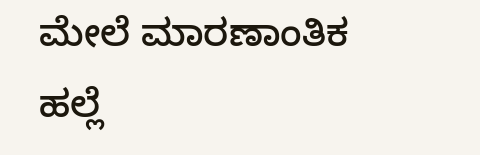ಮೇಲೆ ಮಾರಣಾಂತಿಕ ಹಲ್ಲೆ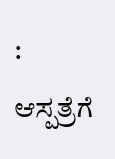: ಆಸ್ಪತ್ರೆಗೆ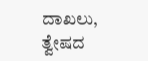ದಾಖಲು, ತ್ವೇಷದ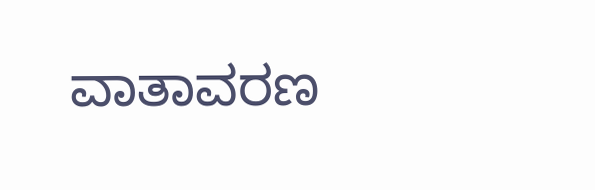ವಾತಾವರಣ